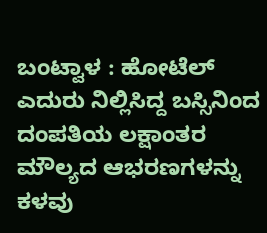ಬಂಟ್ವಾಳ : ಹೋಟೆಲ್ ಎದುರು ನಿಲ್ಲಿಸಿದ್ದ ಬಸ್ಸಿನಿಂದ ದಂಪತಿಯ ಲಕ್ಷಾಂತರ ಮೌಲ್ಯದ ಆಭರಣಗಳನ್ನು ಕಳವು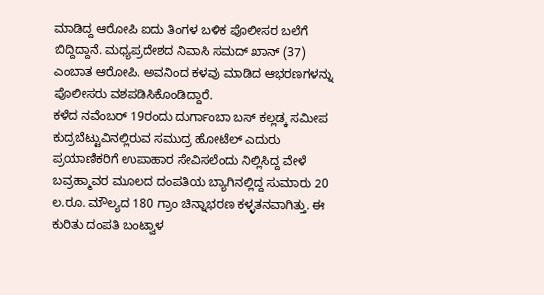ಮಾಡಿದ್ದ ಆರೋಪಿ ಐದು ತಿಂಗಳ ಬಳಿಕ ಪೊಲೀಸರ ಬಲೆಗೆ ಬಿದ್ದಿದ್ದಾನೆ. ಮಧ್ಯಪ್ರದೇಶದ ನಿವಾಸಿ ಸಮದ್ ಖಾನ್ (37) ಎಂಬಾತ ಆರೋಪಿ. ಅವನಿಂದ ಕಳವು ಮಾಡಿದ ಆಭರಣಗಳನ್ನು ಪೊಲೀಸರು ವಶಪಡಿಸಿಕೊಂಡಿದ್ದಾರೆ.
ಕಳೆದ ನವೆಂಬರ್ 19ರಂದು ದುರ್ಗಾಂಬಾ ಬಸ್ ಕಲ್ಲಡ್ಕ ಸಮೀಪ ಕುದ್ರಬೆಟ್ಟುವಿನಲ್ಲಿರುವ ಸಮುದ್ರ ಹೋಟೆಲ್ ಎದುರು ಪ್ರಯಾಣಿಕರಿಗೆ ಉಪಾಹಾರ ಸೇವಿಸಲೆಂದು ನಿಲ್ಲಿಸಿದ್ದ ವೇಳೆ ಬವ್ರಹ್ಮಾವರ ಮೂಲದ ದಂಪತಿಯ ಬ್ಯಾಗಿನಲ್ಲಿದ್ದ ಸುಮಾರು 20 ಲ.ರೂ. ಮೌಲ್ಯದ 180 ಗ್ರಾಂ ಚಿನ್ನಾಭರಣ ಕಳ್ಳತನವಾಗಿತ್ತು. ಈ ಕುರಿತು ದಂಪತಿ ಬಂಟ್ವಾಳ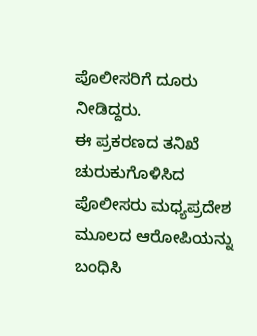ಪೊಲೀಸರಿಗೆ ದೂರು ನೀಡಿದ್ದರು.
ಈ ಪ್ರಕರಣದ ತನಿಖೆ ಚುರುಕುಗೊಳಿಸಿದ ಪೊಲೀಸರು ಮಧ್ಯಪ್ರದೇಶ ಮೂಲದ ಆರೋಪಿಯನ್ನು ಬಂಧಿಸಿ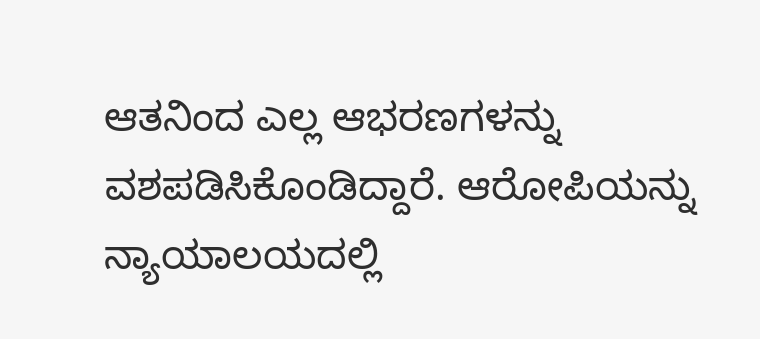ಆತನಿಂದ ಎಲ್ಲ ಆಭರಣಗಳನ್ನು ವಶಪಡಿಸಿಕೊಂಡಿದ್ದಾರೆ. ಆರೋಪಿಯನ್ನು ನ್ಯಾಯಾಲಯದಲ್ಲಿ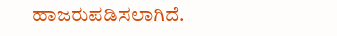ಹಾಜರುಪಡಿಸಲಾಗಿದೆ.